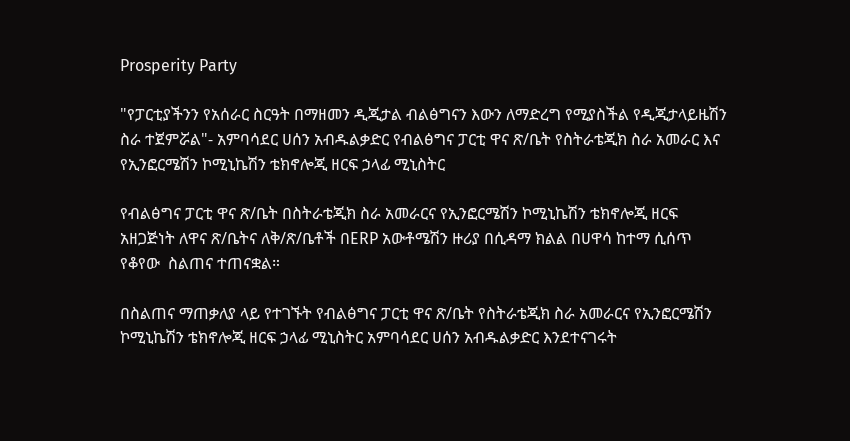Prosperity Party

"የፓርቲያችንን የአሰራር ስርዓት በማዘመን ዲጂታል ብልፅግናን እውን ለማድረግ የሚያስችል የዲጂታላይዜሽን ስራ ተጀምሯል"- አምባሳደር ሀሰን አብዱልቃድር የብልፅግና ፓርቲ ዋና ጽ/ቤት የስትራቴጂክ ስራ አመራር እና የኢንፎርሜሽን ኮሚኒኬሽን ቴክኖሎጂ ዘርፍ ኃላፊ ሚኒስትር

የብልፅግና ፓርቲ ዋና ጽ/ቤት በስትራቴጂክ ስራ አመራርና የኢንፎርሜሽን ኮሚኒኬሽን ቴክኖሎጂ ዘርፍ አዘጋጅነት ለዋና ጽ/ቤትና ለቅ/ጽ/ቤቶች በERP አውቶሜሽን ዙሪያ በሲዳማ ክልል በሀዋሳ ከተማ ሲሰጥ የቆየው  ስልጠና ተጠናቋል።

በስልጠና ማጠቃለያ ላይ የተገኙት የብልፅግና ፓርቲ ዋና ጽ/ቤት የስትራቴጂክ ስራ አመራርና የኢንፎርሜሽን ኮሚኒኬሽን ቴክኖሎጂ ዘርፍ ኃላፊ ሚኒስትር አምባሳደር ሀሰን አብዱልቃድር እንደተናገሩት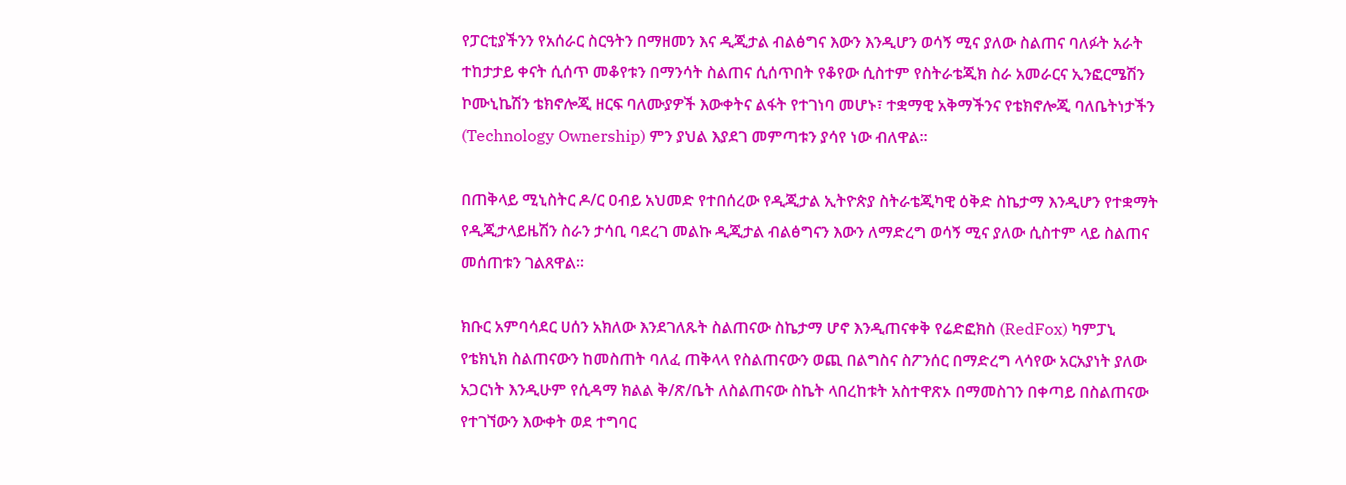የፓርቲያችንን የአሰራር ስርዓትን በማዘመን እና ዲጂታል ብልፅግና እውን እንዲሆን ወሳኝ ሚና ያለው ስልጠና ባለፉት አራት ተከታታይ ቀናት ሲሰጥ መቆየቱን በማንሳት ስልጠና ሲሰጥበት የቆየው ሲስተም የስትራቴጂክ ስራ አመራርና ኢንፎርሜሽን ኮሙኒኬሽን ቴክኖሎጂ ዘርፍ ባለሙያዎች እውቀትና ልፋት የተገነባ መሆኑ፣ ተቋማዊ አቅማችንና የቴክኖሎጂ ባለቤትነታችን (Technology Ownership) ምን ያህል እያደገ መምጣቱን ያሳየ ነው ብለዋል።

በጠቅላይ ሚኒስትር ዶ/ር ዐብይ አህመድ የተበሰረው የዲጂታል ኢትዮጵያ ስትራቴጂካዊ ዕቅድ ስኬታማ እንዲሆን የተቋማት የዲጂታላይዜሽን ስራን ታሳቢ ባደረገ መልኩ ዲጂታል ብልፅግናን እውን ለማድረግ ወሳኝ ሚና ያለው ሲስተም ላይ ስልጠና መሰጠቱን ገልጸዋል።

ክቡር አምባሳደር ሀሰን አክለው እንደገለጹት ስልጠናው ስኬታማ ሆኖ እንዲጠናቀቅ የሬድፎክስ (RedFox) ካምፓኒ የቴክኒክ ስልጠናውን ከመስጠት ባለፈ ጠቅላላ የስልጠናውን ወጪ በልግስና ስፖንሰር በማድረግ ላሳየው አርአያነት ያለው አጋርነት እንዲሁም የሲዳማ ክልል ቅ/ጽ/ቤት ለስልጠናው ስኬት ላበረከቱት አስተዋጽኦ በማመስገን በቀጣይ በስልጠናው የተገኘውን እውቀት ወደ ተግባር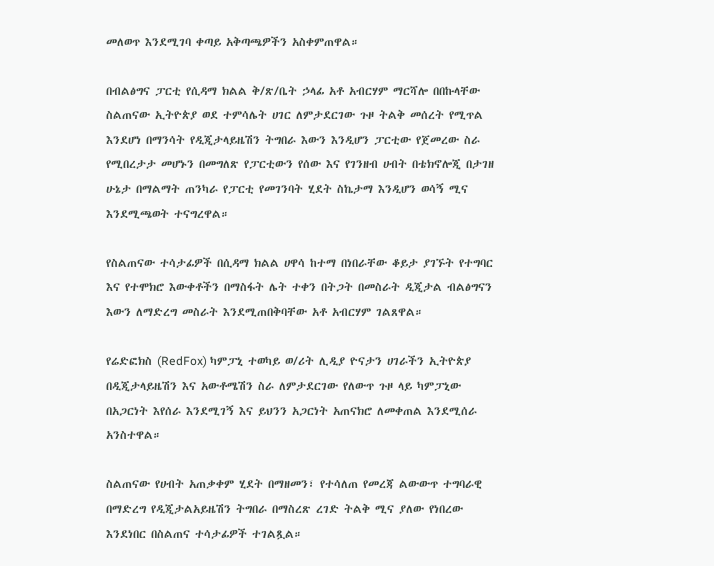መለወጥ እንደሚገባ ቀጣይ አቅጣጫዎችን አስቀምጠዋል።

በብልፅግና ፓርቲ የሲዳማ ክልል ቅ/ጽ/ቤት ኃላፊ አቶ አብርሃም ማርሻሎ በበኩላቸው ስልጠናው ኢትዮጵያ ወደ ተምሳሌት ሀገር ለምታደርገው ጉዞ ትልቅ መሰረት የሚጥል እንደሆነ በማንሳት የዲጂታላይዜሽን ትግበራ እውን እንዲሆን ፓርቲው የጀመረው ስራ የሚበረታታ መሆኑን በመግለጽ የፓርቲውን የሰው እና የገንዘብ ሀብት በቴክኖሎጂ በታገዘ ሁኔታ በማልማት ጠንካራ የፓርቲ የመገንባት ሂደት ስኬታማ እንዲሆን ወሳኝ ሚና እንደሚጫወት ተናግረዋል።

የስልጠናው ተሳታፊዎች በሲዳማ ክልል ሀዋሳ ከተማ በነበራቸው ቆይታ ያገኙት የተግባር እና የተሞክሮ እውቀቶችን በማስፋት ሌት ተቀን በትጋት በመስራት ዲጂታል ብልፅግናን እውን ለማድረግ መስራት እንደሚጠበቅባቸው አቶ አብርሃም ገልጸዋል።

የሬድፎክስ (RedFox) ካምፓኒ ተወካይ ወ/ሪት ሊዲያ ዮናታን ሀገራችን ኢትዮጵያ በዲጂታላይዜሽን እና አውቶሜሽን ስራ ለምታደርገው የለውጥ ጉዞ ላይ ካምፓኒው በአጋርነት እየሰራ እንደሚገኝ እና ይህንን አጋርነት አጠናክሮ ለመቀጠል እንደሚሰራ አንስተዋል።

ስልጠናው የሀብት አጠቃቀም ሂደት በማዘመን፣ የተሳለጠ የመረጃ ልውውጥ ተግባራዊ በማድረግ የዲጂታልአይዜሽን ትግበራ በማስረጽ ረገድ ትልቅ ሚና ያለው የነበረው እንደነበር በስልጠና ተሳታፊዎች ተገልጿል።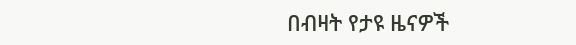በብዛት የታዩ ዜናዎች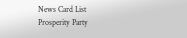News Card List
Prosperity Party